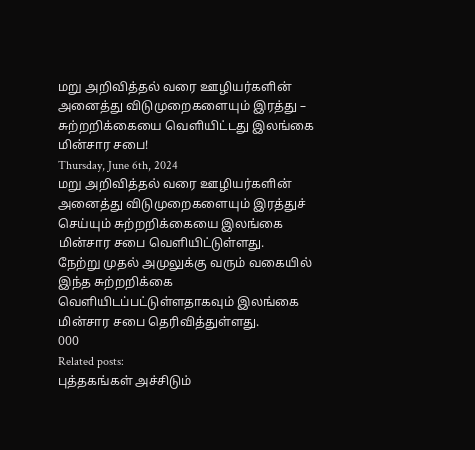மறு அறிவித்தல் வரை ஊழியர்களின் அனைத்து விடுமுறைகளையும் இரத்து – சுற்றறிக்கையை வெளியிட்டது இலங்கை மின்சார சபை!
Thursday, June 6th, 2024
மறு அறிவித்தல் வரை ஊழியர்களின் அனைத்து விடுமுறைகளையும் இரத்துச் செய்யும் சுற்றறிக்கையை இலங்கை மின்சார சபை வெளியிட்டுள்ளது.
நேற்று முதல் அமுலுக்கு வரும் வகையில் இந்த சுற்றறிக்கை வெளியிடப்பட்டுள்ளதாகவும் இலங்கை மின்சார சபை தெரிவித்துள்ளது.
000
Related posts:
புத்தகங்கள் அச்சிடும்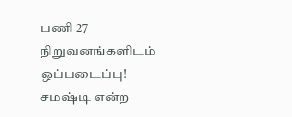பணி 27 நிறுவனங்களிடம் ஒப்படைப்பு!
சமஷ்டி என்ற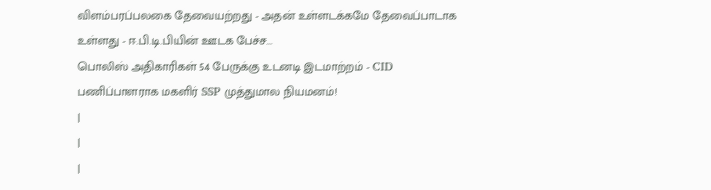விளம்பரப்பலகை தேவையற்றது - அதன் உள்ளடக்கமே தேவைப்பாடாக உள்ளது - ஈ.பி.டி.பியின் ஊடக பேச்ச...
பொலிஸ் அதிகாரிகள் 54 பேருக்கு உடனடி இடமாற்றம் - CID பணிப்பாளராக மகளிர் SSP முத்துமால நியமனம்!
|
|
|